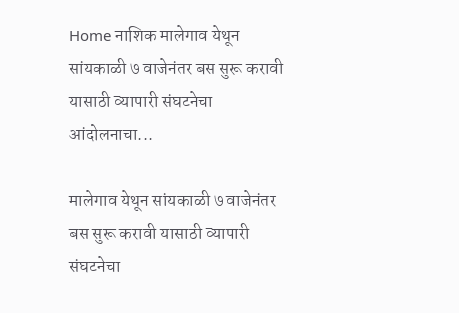Home नाशिक मालेगाव येथून सांयकाळी ७ वाजेनंतर बस सुरू करावी यासाठी व्यापारी संघटनेचा आंदोलनाचा...

मालेगाव येथून सांयकाळी ७ वाजेनंतर बस सुरू करावी यासाठी व्यापारी संघटनेचा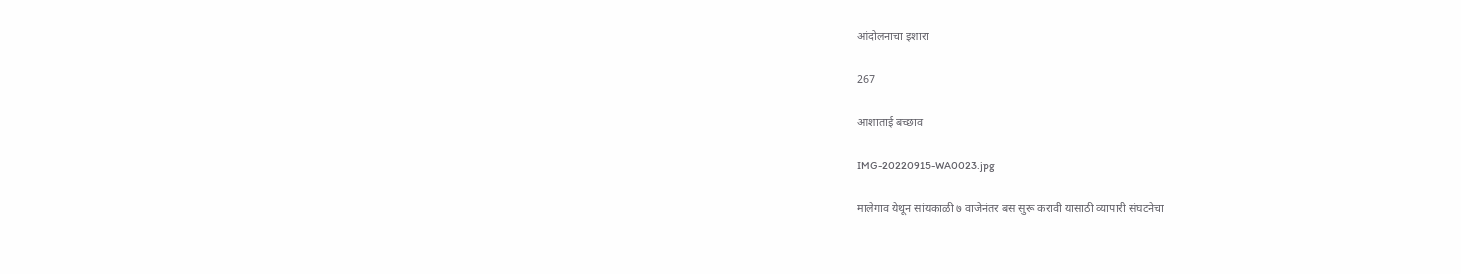आंदोलनाचा इशारा

267

आशाताई बच्छाव

IMG-20220915-WA0023.jpg

मालेगाव येथून सांयकाळी ७ वाजेनंतर बस सुरू करावी यासाठी व्यापारी संघटनेचा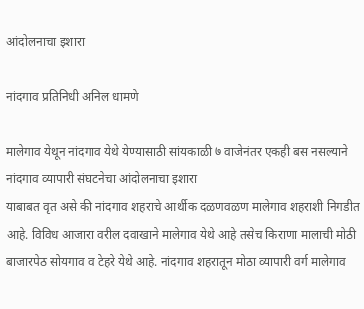आंदोलनाचा इशारा

नांदगाव प्रतिनिधी अनिल धामणे

मालेगाव येथून नांदगाव येथे येण्यासाठी सांयकाळी ७ वाजेनंतर एकही बस नसल्याने नांदगाव व्यापारी संघटनेचा आंदोलनाचा इशारा
याबाबत वृत असे की नांदगाव शहराचे आर्थीक दळणवळण मालेगाव शहराशी निगडीत आहे. विविध आजारा वरील दवाखाने मालेगाव येथे आहे तसेच किराणा मालाची मोठी बाजारपेठ सोयगाव व टेहरे येथे आहे. नांदगाव शहरातून मोठा व्यापारी वर्ग मालेगाव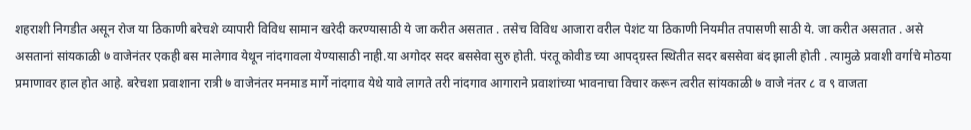शहराशी निगडीत असून रोज या ठिकाणी बरेचशे व्यापारी विविध सामान खरेदी करण्यासाठी ये जा करीत असतात . तसेच विविध आजारा वरील पेशंट या ठिकाणी नियमीत तपासणी साठी ये. जा करीत असतात . असे असतानां सांयकाळी ७ वाजेनंतर एकही बस मालेगाव येथून नांदगावला येण्यासाठी नाही.या अगोदर सदर बससेवा सुरु होती. पंरतू कोवीड च्या आपद्ग्रस्त स्थितीत सदर बससेवा बंद झाली होती . त्यामुळे प्रवाशी वर्गाचे मोठया प्रमाणावर हाल होत आहे. बरेचशा प्रवाशाना रात्री ७ वाजेनंतर मनमाड मार्गे नांदगाव येथे यावे लागते तरी नांदगाव आगाराने प्रवाशांच्या भावनाचा विचार करून त्वरीत सांयकाळी ७ वाजे नंतर ८ व ९ वाजता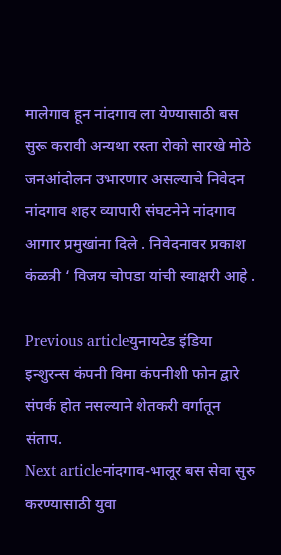मालेगाव हून नांदगाव ला येण्यासाठी बस सुरू करावी अन्यथा रस्ता रोको सारखे मोठे जनआंदोलन उभारणार असल्याचे निवेदन नांदगाव शहर व्यापारी संघटनेने नांदगाव आगार प्रमुखांना दिले . निवेदनावर प्रकाश कंळत्री ‘ विजय चोपडा यांची स्वाक्षरी आहे .

Previous articleयुनायटेड इंडिया इन्शुरन्स कंपनी विमा कंपनीशी फोन द्वारे संपर्क होत नसल्याने शेतकरी वर्गातून संताप.
Next articleनांदगाव-भालूर बस सेवा सुरु करण्यासाठी युवा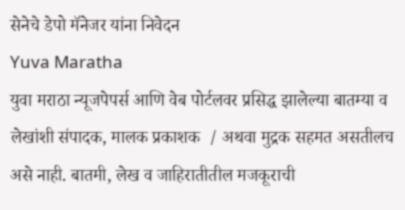सेनेचे डेपो मॅनेजर यांना निवेदन
Yuva Maratha
युवा मराठा न्यूजपेपर्स आणि वेब पोर्टलवर प्रसिद्ध झालेल्या बातम्या व लेखांशी संपादक, मालक प्रकाशक  / अथवा मुद्रक सहमत असतीलच असे नाही. बातमी, लेख व जाहिरातीतील मजकूराची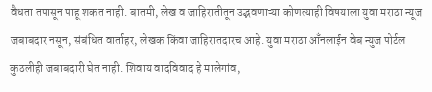वैधता तपासून पाहू शकत नाही. बातमी, लेख व जाहिरातीतून उद्भवणाऱ्या कोणत्याही विषयाला युवा मराठा न्यूज जबाबदार नसून, संबंधित वार्ताहर, लेखक किंवा जाहिरातदारच आहे. युवा मराठा आँनलाईन वेब न्युज पोर्टल कुठलीही जबाबदारी घेत नाही. शिवाय वादविवाद हे मालेगांव,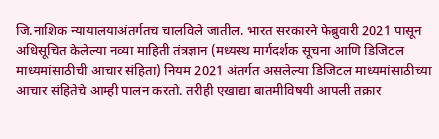जि.नाशिक न्यायालयाअंतर्गतच चालविले जातील. भारत सरकारने फेब्रुवारी 2021 पासून अधिसूचित केलेल्या नव्या माहिती तंत्रज्ञान (मध्यस्थ मार्गदर्शक सूचना आणि डिजिटल माध्यमांसाठीची आचार संहिता) नियम 2021 अंतर्गत असलेल्या डिजिटल माध्यमांसाठीच्या आचार संहितेचे आम्ही पालन करतो. तरीही एखाद्या बातमीविषयी आपली तक्रार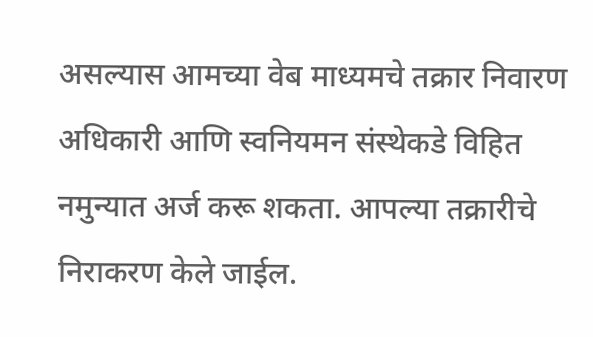असल्यास आमच्या वेब माध्यमचे तक्रार निवारण अधिकारी आणि स्वनियमन संस्थेकडे विहित नमुन्यात अर्ज करू शकता. आपल्या तक्रारीचे निराकरण केले जाईल.